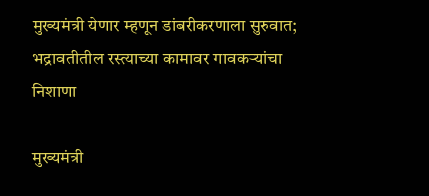मुख्यमंत्री येणार म्हणून डांबरीकरणाला सुरुवात; भद्रावतीतील रस्त्याच्या कामावर गावकऱ्यांचा निशाणा

मुख्यमंत्री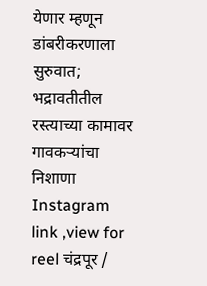येणार म्हणून डांबरीकरणाला सुरुवात; भद्रावतीतील रस्त्याच्या कामावर गावकऱ्यांचा निशाणा Instagram link ,view for reel चंद्रपूर /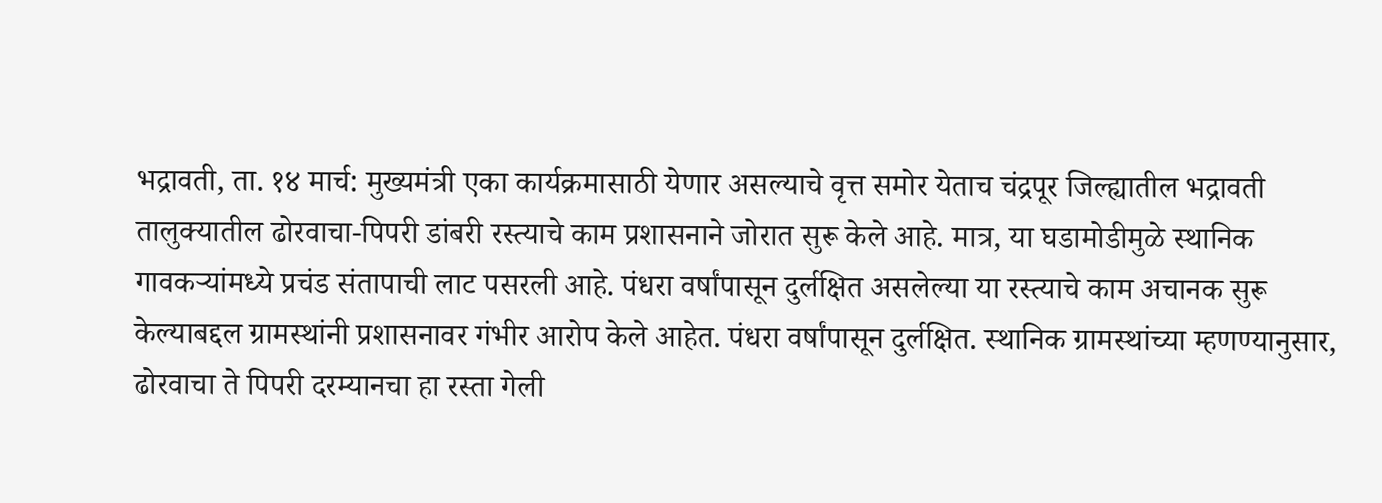भद्रावती, ता. १४ मार्च: मुख्यमंत्री एका कार्यक्रमासाठी येणार असल्याचे वृत्त समोर येताच चंद्रपूर जिल्ह्यातील भद्रावती तालुक्यातील ढोरवाचा-पिपरी डांबरी रस्त्याचे काम प्रशासनाने जोरात सुरू केले आहे. मात्र, या घडामोडीमुळे स्थानिक गावकऱ्यांमध्ये प्रचंड संतापाची लाट पसरली आहे. पंधरा वर्षांपासून दुर्लक्षित असलेल्या या रस्त्याचे काम अचानक सुरू केल्याबद्दल ग्रामस्थांनी प्रशासनावर गंभीर आरोप केले आहेत. पंधरा वर्षांपासून दुर्लक्षित. स्थानिक ग्रामस्थांच्या म्हणण्यानुसार, ढोरवाचा ते पिपरी दरम्यानचा हा रस्ता गेली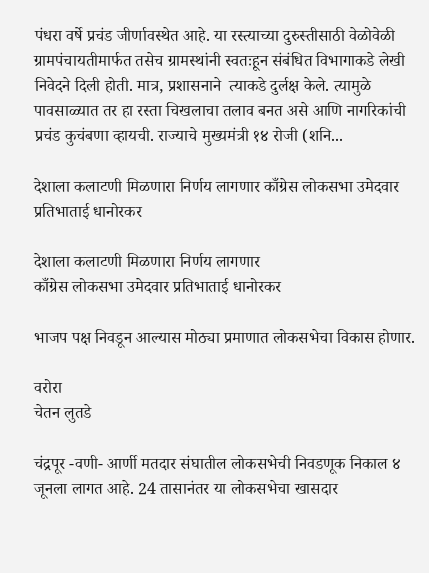पंधरा वर्षे प्रचंड जीर्णावस्थेत आहे. या रस्त्याच्या दुरुस्तीसाठी वेळोवेळी ग्रामपंचायतीमार्फत तसेच ग्रामस्थांनी स्वतःहून संबंधित विभागाकडे लेखी निवेदने दिली होती. मात्र, प्रशासनाने  त्याकडे दुर्लक्ष केले. त्यामुळे पावसाळ्यात तर हा रस्ता चिखलाचा तलाव बनत असे आणि नागरिकांची प्रचंड कुचंबणा व्हायची. राज्याचे मुख्यमंत्री १४ रोजी (शनि...

देशाला कलाटणी मिळणारा निर्णय लागणार काँग्रेस लोकसभा उमेदवार प्रतिभाताई धानोरकर

देशाला कलाटणी मिळणारा निर्णय लागणार
काँग्रेस लोकसभा उमेदवार प्रतिभाताई धानोरकर

भाजप पक्ष निवडून आल्यास मोठ्या प्रमाणात लोकसभेचा विकास होणार.

वरोरा
चेतन लुतडे

चंद्रपूर -वणी- आर्णी मतदार संघातील लोकसभेची निवडणूक निकाल ४ जूनला लागत आहे. 24 तासानंतर या लोकसभेचा खासदार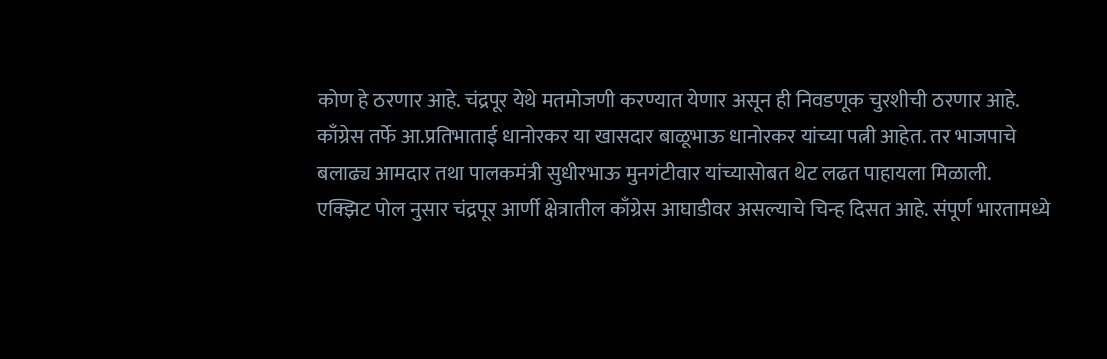कोण हे ठरणार आहे. चंद्रपूर येथे मतमोजणी करण्यात येणार असून ही निवडणूक चुरशीची ठरणार आहे.
काँग्रेस तर्फे आ.प्रतिभाताई धानोरकर या खासदार बाळूभाऊ धानोरकर यांच्या पत्नी आहेत. तर भाजपाचे बलाढ्य आमदार तथा पालकमंत्री सुधीरभाऊ मुनगंटीवार यांच्यासोबत थेट लढत पाहायला मिळाली.
एक्झिट पोल नुसार चंद्रपूर आर्णी क्षेत्रातील काँग्रेस आघाडीवर असल्याचे चिन्ह दिसत आहे. संपूर्ण भारतामध्ये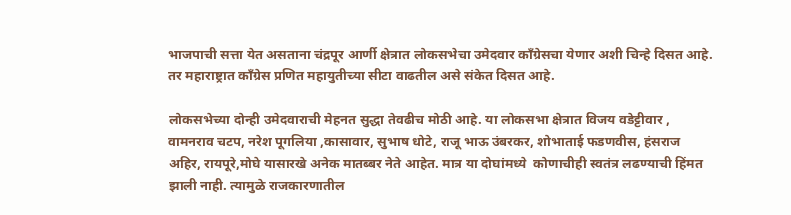भाजपाची सत्ता येत असताना चंद्रपूर आर्णी क्षेत्रात लोकसभेचा उमेदवार काँग्रेसचा येणार अशी चिन्हे दिसत आहे. तर महाराष्ट्रात काँग्रेस प्रणित महायुतीच्या सीटा वाढतील असे संकेत दिसत आहे.

लोकसभेच्या दोन्ही उमेदवाराची मेहनत सुद्धा तेवढीच मोठी आहे. या लोकसभा क्षेत्रात विजय वडेट्टीवार , वामनराव चटप, नरेश पूगलिया ,कासावार, सुभाष धोटे, राजू भाऊ उंबरकर, शोभाताई फडणवीस, हंसराज अहिर, रायपूरे,मोघे यासारखे अनेक मातब्बर नेते आहेत. मात्र या दोघांमध्ये  कोणाचीही स्वतंत्र लढण्याची हिंमत झाली नाही. त्यामुळे राजकारणातील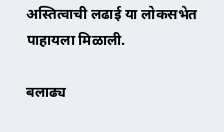अस्तित्वाची लढाई या लोकसभेत पाहायला मिळाली.

बलाढ्य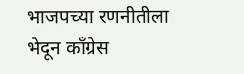भाजपच्या रणनीतीला भेदून काँग्रेस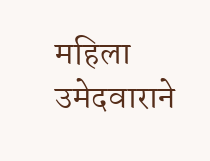महिला उमेदवाराने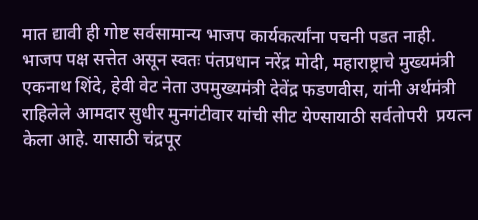मात द्यावी ही गोष्ट सर्वसामान्य भाजप कार्यकर्त्यांना पचनी पडत नाही.
भाजप पक्ष सत्तेत असून स्वतः पंतप्रधान नरेंद्र मोदी, महाराष्ट्राचे मुख्यमंत्री एकनाथ शिंदे, हेवी वेट नेता उपमुख्यमंत्री देवेंद्र फडणवीस, यांनी अर्थमंत्री राहिलेले आमदार सुधीर मुनगंटीवार यांची सीट येण्सायाठी सर्वतोपरी  प्रयत्न केला आहे. यासाठी चंद्रपूर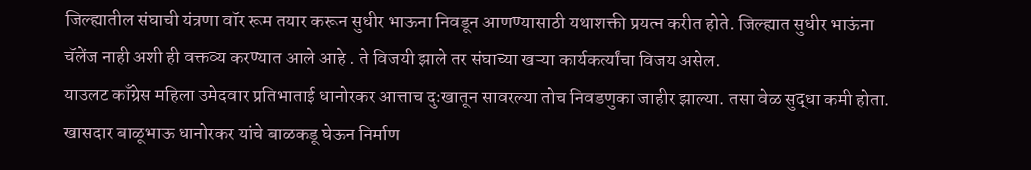जिल्ह्यातील संघाची यंत्रणा वॉर रूम तयार करून सुधीर भाऊना निवडून आणण्यासाठी यथाशक्ती प्रयत्न करीत होते. जिल्ह्यात सुधीर भाऊंना चॅलेंज नाही अशी ही वक्तव्य करण्यात आले आहे ‌. ते विजयी झाले तर संघाच्या खऱ्या कार्यकर्त्यांचा विजय असेल.
याउलट काँग्रेस महिला उमेदवार प्रतिभाताई धानोरकर आत्ताच दुःखातून सावरल्या तोच निवडणुका जाहीर झाल्या. तसा वेळ सुद्धा कमी होता. खासदार बाळूभाऊ धानोरकर यांचे बाळकडू घेऊन निर्माण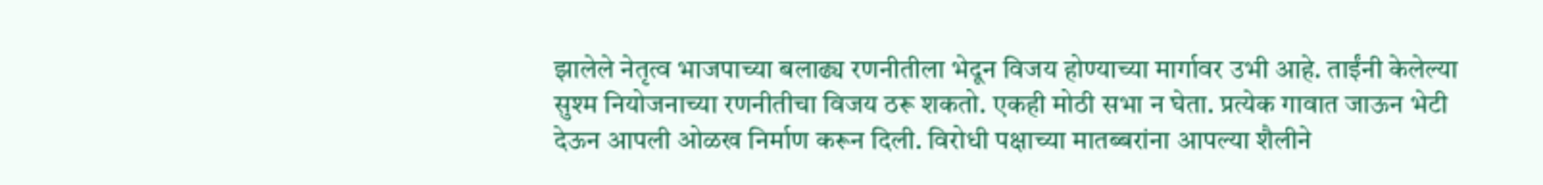झालेले नेतृत्व भाजपाच्या बलाढ्य रणनीतीला भेदून विजय होण्याच्या मार्गावर उभी आहे. ताईंनी केलेल्या सुश्म नियोजनाच्या रणनीतीचा विजय ठरू शकतो. एकही मोठी सभा न घेता. प्रत्येक गावात जाऊन भेटी देऊन आपली ओळख निर्माण करून दिली. विरोधी पक्षाच्या मातब्बरांना आपल्या शैलीने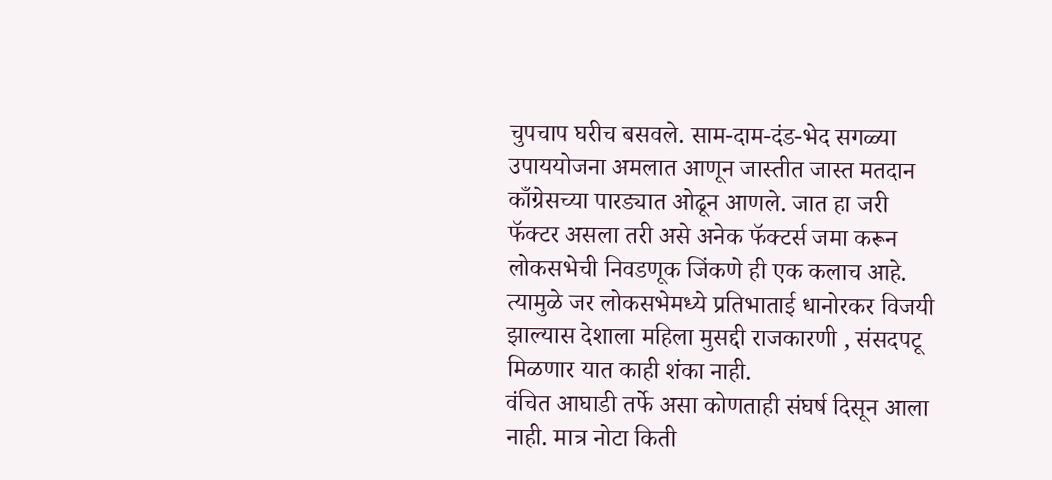चुपचाप घरीच बसवले. साम-दाम-दंड-भेद सगळ्या उपाययोजना अमलात आणून जास्तीत जास्त मतदान काँग्रेसच्या पारड्यात ओढून आणले. जात हा जरी फॅक्टर असला तरी असे अनेक फॅक्टर्स जमा करून लोकसभेची निवडणूक जिंकणे ही एक कलाच आहे. त्यामुळे जर लोकसभेमध्ये प्रतिभाताई धानोरकर विजयी झाल्यास देशाला महिला मुसद्दी राजकारणी , संसदपटू मिळणार यात काही शंका नाही.
वंचित आघाडी तर्फे असा कोणताही संघर्ष दिसून आला नाही. मात्र नोटा किती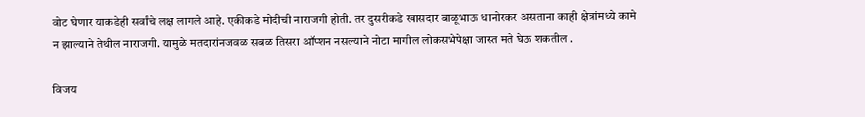वोट घेणार याकडेही सर्वांचे लक्ष लागले आहे. एकीकडे मोदीची नाराजगी होती. तर दुसरीकडे खासदार बाळूभाऊ धानोरकर असताना काही क्षेत्रांमध्ये कामे न झाल्याने तेथील नाराजगी. यामुळे मतदारांनजवळ सबळ तिसरा ऑप्शन नसल्याने नोटा मागील लोकसभेपेक्षा जास्त मते घेऊ शकतील .

विजय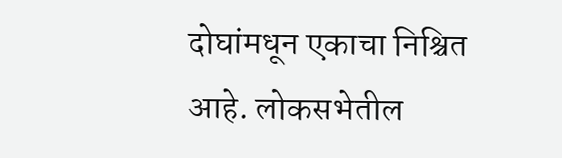दोघांमधून एकाचा निश्चित आहे. लोकसभेतील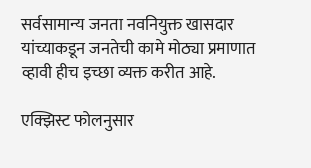सर्वसामान्य जनता नवनियुक्त खासदार यांच्याकडून जनतेची कामे मोठ्या प्रमाणात व्हावी हीच इच्छा व्यक्त करीत आहे.

एक्झिस्ट फोलनुसार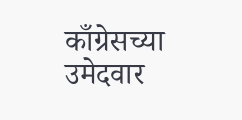काँग्रेसच्या उमेदवार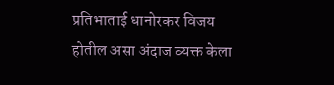प्रतिभाताई धानोरकर विजय होतील असा अंदाज व्यक्त केला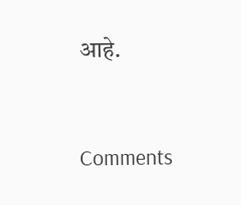आहे.


Comments